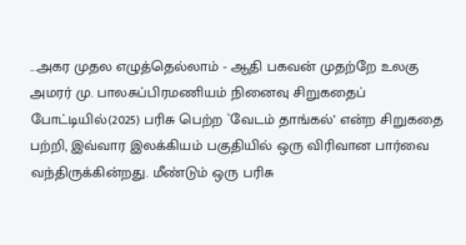...அகர முதல எழுத்தெல்லாம் - ஆதி பகவன் முதற்றே உலகு
அமரர் மு. பாலசுப்பிரமணியம் நினைவு சிறுகதைப் போட்டியில்(2025) பரிசு பெற்ற `வேடம் தாங்கல்’ என்ற சிறுகதை பற்றி, இவ்வார இலக்கியம் பகுதியில் ஒரு விரிவான பார்வை வந்திருக்கின்றது. மீண்டும் ஒரு பரிசு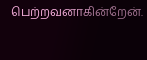பெற்றவனாகின்றேன்.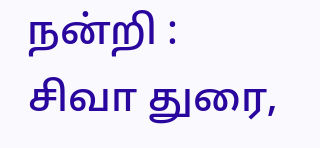நன்றி : சிவா துரை,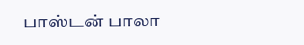பாஸ்டன் பாலா